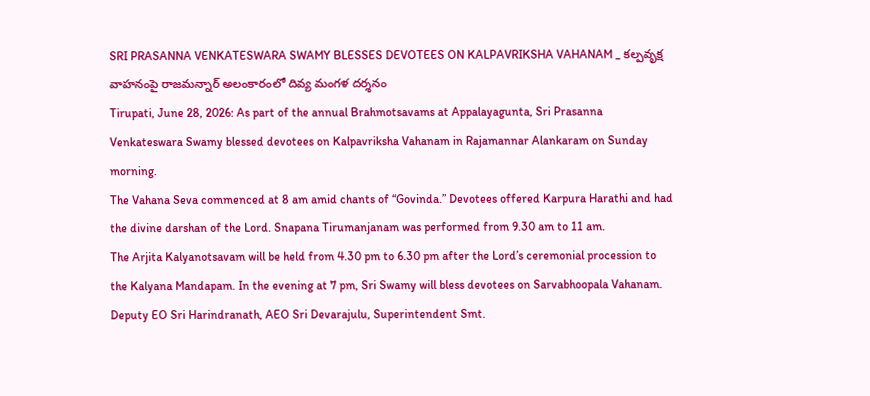SRI PRASANNA VENKATESWARA SWAMY BLESSES DEVOTEES ON KALPAVRIKSHA VAHANAM _ కల్పవృక్ష వాహనంపై రాజమన్నార్ అలంకారంలో దివ్య మంగళ దర్శనం
Tirupati, June 28, 2026: As part of the annual Brahmotsavams at Appalayagunta, Sri Prasanna Venkateswara Swamy blessed devotees on Kalpavriksha Vahanam in Rajamannar Alankaram on Sunday morning.
The Vahana Seva commenced at 8 am amid chants of “Govinda.” Devotees offered Karpura Harathi and had the divine darshan of the Lord. Snapana Tirumanjanam was performed from 9.30 am to 11 am.
The Arjita Kalyanotsavam will be held from 4.30 pm to 6.30 pm after the Lord’s ceremonial procession to the Kalyana Mandapam. In the evening at 7 pm, Sri Swamy will bless devotees on Sarvabhoopala Vahanam.
Deputy EO Sri Harindranath, AEO Sri Devarajulu, Superintendent Smt.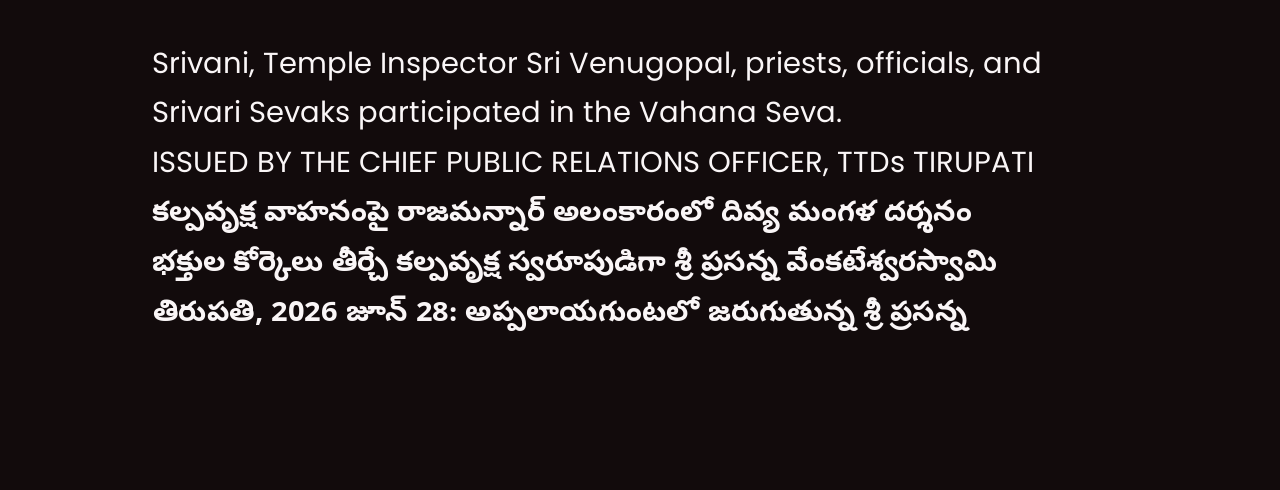Srivani, Temple Inspector Sri Venugopal, priests, officials, and Srivari Sevaks participated in the Vahana Seva.
ISSUED BY THE CHIEF PUBLIC RELATIONS OFFICER, TTDs TIRUPATI
కల్పవృక్ష వాహనంపై రాజమన్నార్ అలంకారంలో దివ్య మంగళ దర్శనం
భక్తుల కోర్కెలు తీర్చే కల్పవృక్ష స్వరూపుడిగా శ్రీ ప్రసన్న వేంకటేశ్వరస్వామి
తిరుపతి, 2026 జూన్ 28: అప్పలాయగుంటలో జరుగుతున్న శ్రీ ప్రసన్న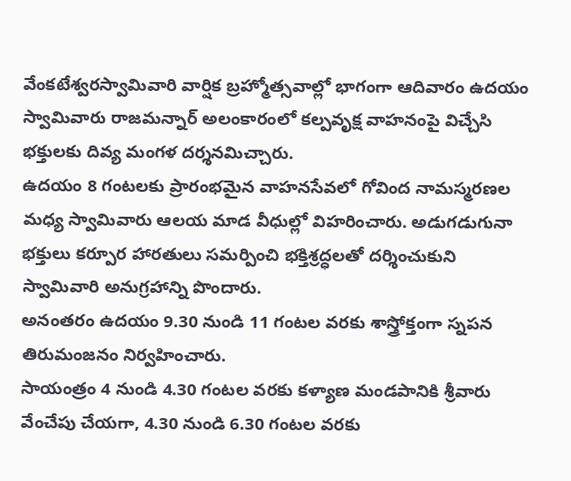వేంకటేశ్వరస్వామివారి వార్షిక బ్రహ్మోత్సవాల్లో భాగంగా ఆదివారం ఉదయం స్వామివారు రాజమన్నార్ అలంకారంలో కల్పవృక్ష వాహనంపై విచ్చేసి భక్తులకు దివ్య మంగళ దర్శనమిచ్చారు.
ఉదయం 8 గంటలకు ప్రారంభమైన వాహనసేవలో గోవింద నామస్మరణల మధ్య స్వామివారు ఆలయ మాడ వీధుల్లో విహరించారు. అడుగడుగునా భక్తులు కర్పూర హారతులు సమర్పించి భక్తిశ్రద్ధలతో దర్శించుకుని స్వామివారి అనుగ్రహాన్ని పొందారు.
అనంతరం ఉదయం 9.30 నుండి 11 గంటల వరకు శాస్త్రోక్తంగా స్నపన తిరుమంజనం నిర్వహించారు.
సాయంత్రం 4 నుండి 4.30 గంటల వరకు కళ్యాణ మండపానికి శ్రీవారు వేంచేపు చేయగా, 4.30 నుండి 6.30 గంటల వరకు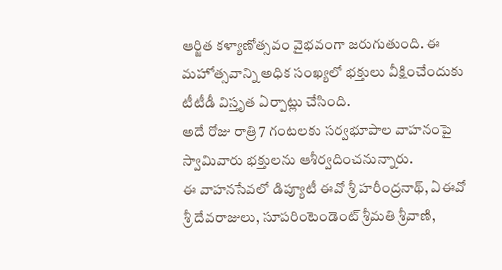ఆర్జిత కళ్యాణోత్సవం వైభవంగా జరుగుతుంది. ఈ మహోత్సవాన్ని అధిక సంఖ్యలో భక్తులు వీక్షించేందుకు టీటీడీ విస్తృత ఏర్పాట్లు చేసింది.
అదే రోజు రాత్రి 7 గంటలకు సర్వభూపాల వాహనంపై స్వామివారు భక్తులను ఆశీర్వదించనున్నారు.
ఈ వాహనసేవలో డిప్యూటీ ఈవో శ్రీ హరీంద్రనాథ్, ఏఈవో శ్రీ దేవరాజులు, సూపరింటెండెంట్ శ్రీమతి శ్రీవాణి,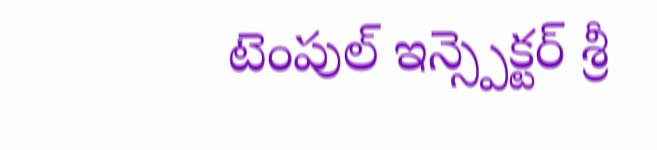టెంపుల్ ఇన్స్పెక్టర్ శ్రీ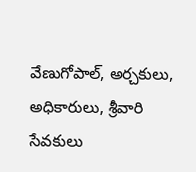వేణుగోపాల్, అర్చకులు, అధికారులు, శ్రీవారి సేవకులు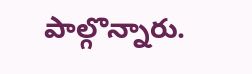పాల్గొన్నారు.